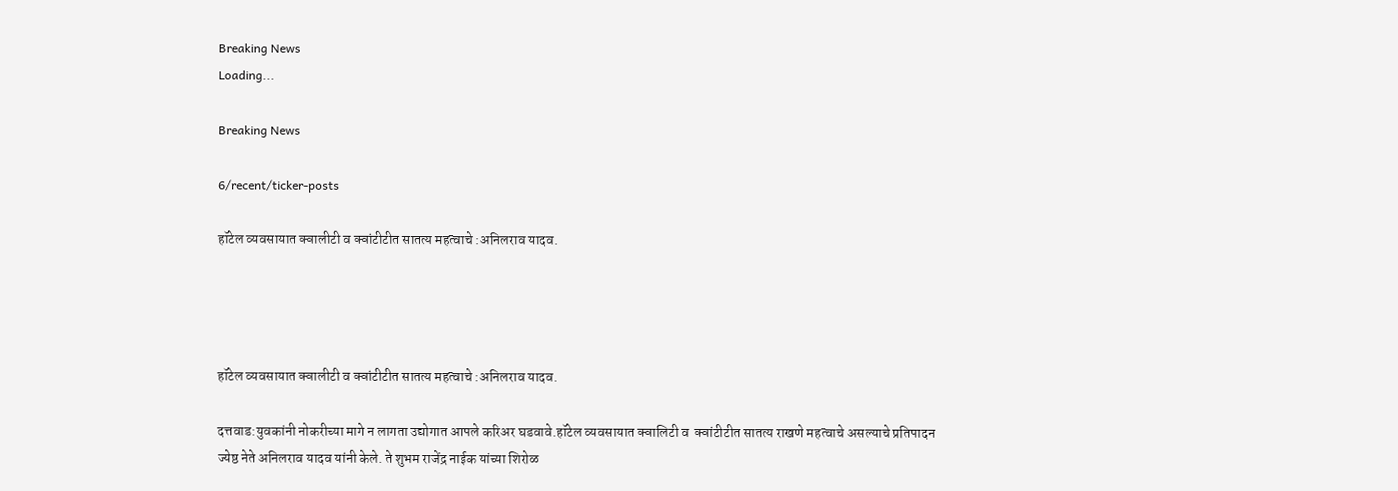Breaking News
Loading...

Breaking News

6/recent/ticker-posts

हॉटेल व्यवसायात क्वालीटी व क्वांटीटीत सातत्य महत्वाचे :अनिलराव यादव.




हॉटेल व्यवसायात क्वालीटी व क्वांटीटीत सातत्य महत्वाचे :अनिलराव यादव.

दत्तवाड:युवकांनी नोकरीच्या मागे न लागता उद्योगात आपले करिअर घडवावे.हॉटेल व्यवसायात क्वालिटी व  क्वांटीटीत सातत्य राखणे महत्वाचे असल्याचे प्रतिपादन ज्येष्ठ नेते अनिलराव यादव यांनी केले. ते शुभम राजेंद्र नाईक यांच्या शिरोळ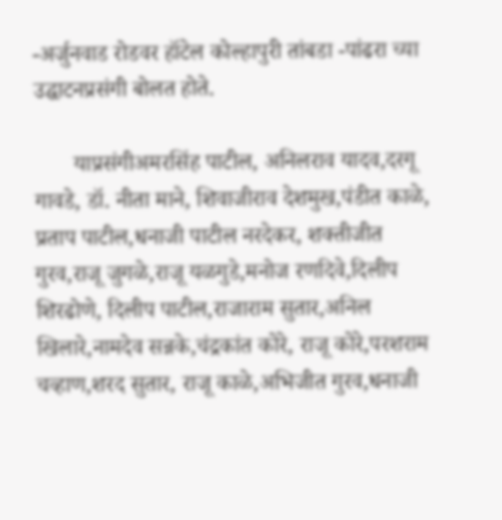-अर्जुनवाड रोडवर हॉटेल कोल्हापुरी तांबडा -पांढरा च्या उद्घाटनप्रसंगी बोलत होते.

       याप्रसंगीअमरसिंह पाटील, अनिलराव यादव,दरगू गावडे, डॉ. नीता माने, शिवाजीराव देशमुख,पंडीत काळे, प्रताप पाटील,धनाजी पाटील नरदेकर, शक्तीजीत गुरव,राजू जुगळे,राजू यळगुडे,मनोज रणदिवे,दिलीप शिरढोणे, दिलीप पाटील,राजाराम सुतार,अनिल खिलारे,नामदेव सन्नके,चंद्रकांत कोरे, राजू कोरे,परशराम चव्हाण,शरद सुतार, राजू काळे,अभिजीत गुरव,धनाजी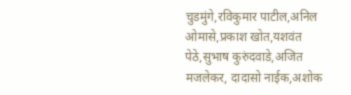चुडमुंगे,रविकुमार पाटील,अनिल ओमासे,प्रकाश खोत,यशवंत पेठे,सुभाष कुरुंदवाडे,अजित मजलेकर, दादासो नाईक,अशोक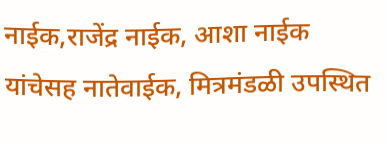नाईक,राजेंद्र नाईक, आशा नाईक यांचेसह नातेवाईक, मित्रमंडळी उपस्थित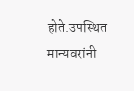होते.उपस्थित मान्यवरांनी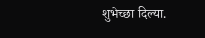शुभेच्छा दिल्या.